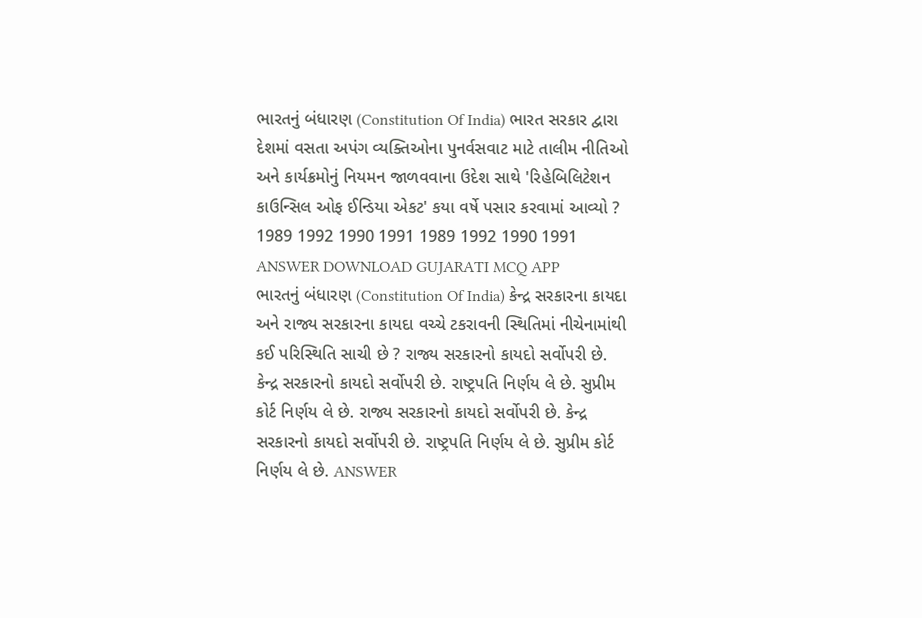ભારતનું બંધારણ (Constitution Of India) ભારત સરકાર દ્વારા દેશમાં વસતા અપંગ વ્યક્તિઓના પુનર્વસવાટ માટે તાલીમ નીતિઓ અને કાર્યક્રમોનું નિયમન જાળવવાના ઉદેશ સાથે 'રિહેબિલિટેશન કાઉન્સિલ ઓફ ઈન્ડિયા એકટ' કયા વર્ષે પસાર કરવામાં આવ્યો ? 1989 1992 1990 1991 1989 1992 1990 1991 ANSWER DOWNLOAD GUJARATI MCQ APP
ભારતનું બંધારણ (Constitution Of India) કેન્દ્ર સરકારના કાયદા અને રાજ્ય સરકારના કાયદા વચ્ચે ટકરાવની સ્થિતિમાં નીચેનામાંથી કઈ પરિસ્થિતિ સાચી છે ? રાજ્ય સરકારનો કાયદો સર્વોપરી છે. કેન્દ્ર સરકારનો કાયદો સર્વોપરી છે. રાષ્ટ્રપતિ નિર્ણય લે છે. સુપ્રીમ કોર્ટ નિર્ણય લે છે. રાજ્ય સરકારનો કાયદો સર્વોપરી છે. કેન્દ્ર સરકારનો કાયદો સર્વોપરી છે. રાષ્ટ્રપતિ નિર્ણય લે છે. સુપ્રીમ કોર્ટ નિર્ણય લે છે. ANSWER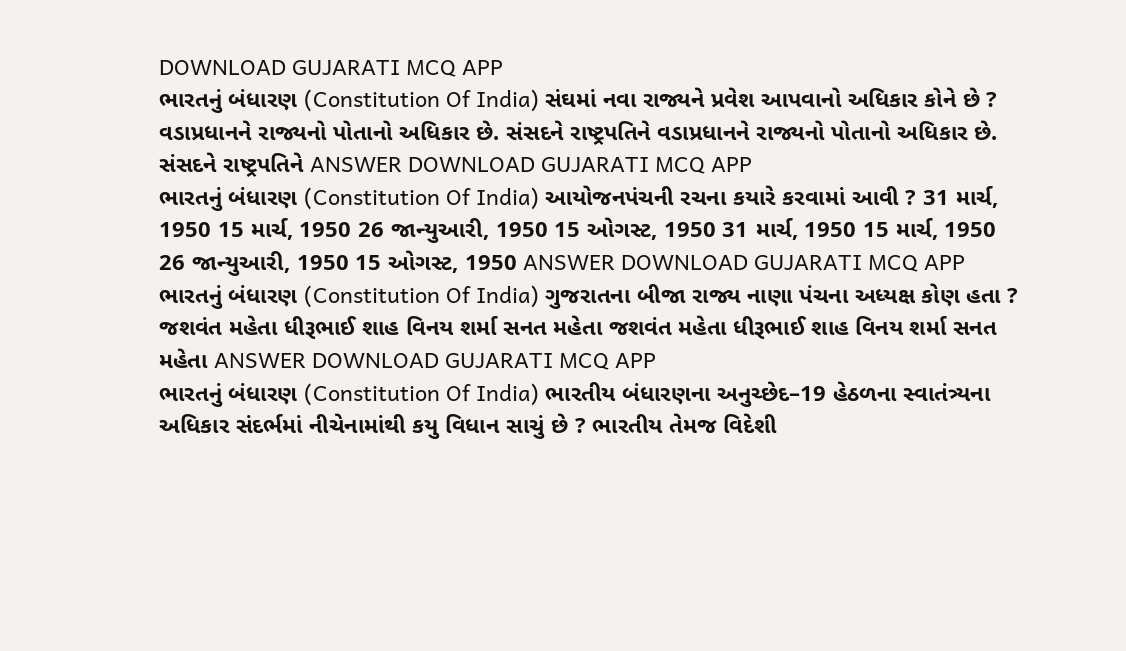DOWNLOAD GUJARATI MCQ APP
ભારતનું બંધારણ (Constitution Of India) સંઘમાં નવા રાજ્યને પ્રવેશ આપવાનો અધિકાર કોને છે ? વડાપ્રધાનને રાજ્યનો પોતાનો અધિકાર છે. સંસદને રાષ્ટ્રપતિને વડાપ્રધાનને રાજ્યનો પોતાનો અધિકાર છે. સંસદને રાષ્ટ્રપતિને ANSWER DOWNLOAD GUJARATI MCQ APP
ભારતનું બંધારણ (Constitution Of India) આયોજનપંચની રચના કયારે કરવામાં આવી ? 31 માર્ચ, 1950 15 માર્ચ, 1950 26 જાન્યુઆરી, 1950 15 ઓગસ્ટ, 1950 31 માર્ચ, 1950 15 માર્ચ, 1950 26 જાન્યુઆરી, 1950 15 ઓગસ્ટ, 1950 ANSWER DOWNLOAD GUJARATI MCQ APP
ભારતનું બંધારણ (Constitution Of India) ગુજરાતના બીજા રાજ્ય નાણા પંચના અધ્યક્ષ કોણ હતા ? જશવંત મહેતા ધીરૂભાઈ શાહ વિનય શર્મા સનત મહેતા જશવંત મહેતા ધીરૂભાઈ શાહ વિનય શર્મા સનત મહેતા ANSWER DOWNLOAD GUJARATI MCQ APP
ભારતનું બંધારણ (Constitution Of India) ભારતીય બંધારણના અનુચ્છેદ–19 હેઠળના સ્વાતંત્ર્યના અધિકાર સંદર્ભમાં નીચેનામાંથી કયુ વિધાન સાચું છે ? ભારતીય તેમજ વિદેશી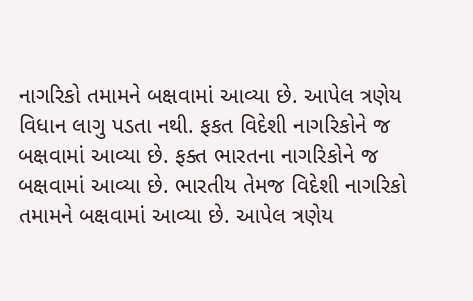નાગરિકો તમામને બક્ષવામાં આવ્યા છે. આપેલ ત્રણેય વિધાન લાગુ પડતા નથી. ફકત વિદેશી નાગરિકોને જ બક્ષવામાં આવ્યા છે. ફક્ત ભારતના નાગરિકોને જ બક્ષવામાં આવ્યા છે. ભારતીય તેમજ વિદેશી નાગરિકો તમામને બક્ષવામાં આવ્યા છે. આપેલ ત્રણેય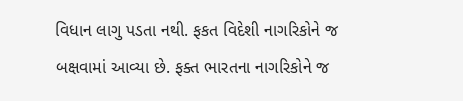વિધાન લાગુ પડતા નથી. ફકત વિદેશી નાગરિકોને જ બક્ષવામાં આવ્યા છે. ફક્ત ભારતના નાગરિકોને જ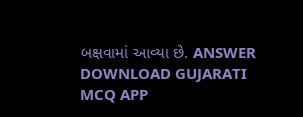બક્ષવામાં આવ્યા છે. ANSWER DOWNLOAD GUJARATI MCQ APP